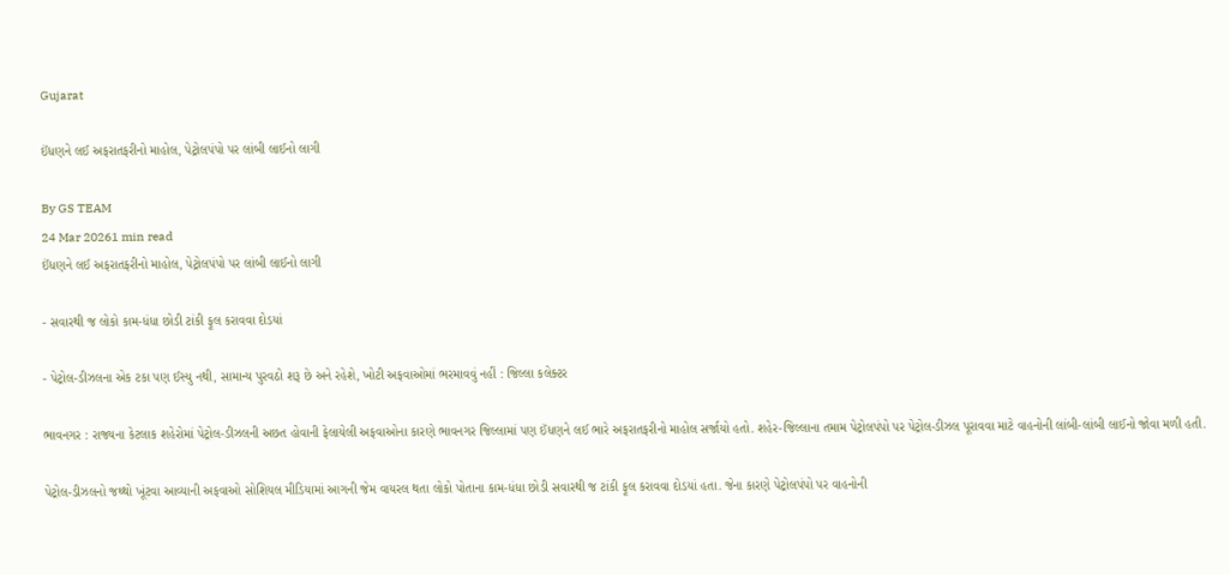Gujarat

ઈંધણને લઈ અફરાતફરીનો માહોલ, પેટ્રોલપંપો પર લાંબી લાઈનો લાગી

By GS TEAM
24 Mar 20261 min read
ઈંધણને લઈ અફરાતફરીનો માહોલ, પેટ્રોલપંપો પર લાંબી લાઈનો લાગી

- સવારથી જ લોકો કામ-ધંધા છોડી ટાંકી ફૂલ કરાવવા દોડયાં

- પેટ્રોલ-ડીઝલના એક ટકા પણ ઈસ્યુ નથી, સામાન્ય પુરવઠો શરૂ છે અને રહેશે, ખોટી અફવાઓમાં ભરમાવવું નહીં : જિલ્લા કલેક્ટર

ભાવનગર : રાજ્યના કેટલાક શહેરોમાં પેટ્રોલ-ડીઝલની અછત હોવાની ફેલાયેલી અફવાઓના કારણે ભાવનગર જિલ્લામાં પણ ઈંધણને લઈ ભારે અફરાતફરીનો માહોલ સર્જાયો હતો. શહેર-જિલ્લાના તમામ પેટ્રોલપંપો પર પેટ્રોલ-ડીઝલ પૂરાવવા માટે વાહનોની લાંબી-લાંબી લાઈનો જોવા મળી હતી.

પેટ્રોલ-ડીઝલનો જથ્થો ખૂંટવા આવ્યાની અફવાઓ સોશિયલ મીડિયામાં આગની જેમ વાયરલ થતા લોકો પોતાના કામ-ધંધા છોડી સવારથી જ ટાંકી ફૂલ કરાવવા દોડયાં હતા. જેના કારણે પેટ્રોલપંપો પર વાહનોની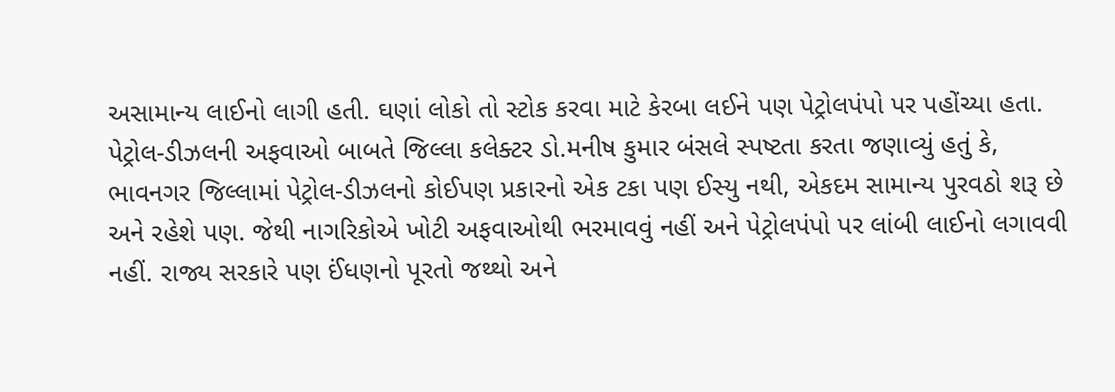અસામાન્ય લાઈનો લાગી હતી. ઘણાં લોકો તો સ્ટોક કરવા માટે કેરબા લઈને પણ પેટ્રોલપંપો પર પહોંચ્યા હતા. પેટ્રોલ-ડીઝલની અફવાઓ બાબતે જિલ્લા કલેક્ટર ડો.મનીષ કુમાર બંસલે સ્પષ્ટતા કરતા જણાવ્યું હતું કે, ભાવનગર જિલ્લામાં પેટ્રોલ-ડીઝલનો કોઈપણ પ્રકારનો એક ટકા પણ ઈસ્યુ નથી, એકદમ સામાન્ય પુરવઠો શરૂ છે અને રહેશે પણ. જેથી નાગરિકોએ ખોટી અફવાઓથી ભરમાવવું નહીં અને પેટ્રોલપંપો પર લાંબી લાઈનો લગાવવી નહીં. રાજ્ય સરકારે પણ ઈંધણનો પૂરતો જથ્થો અને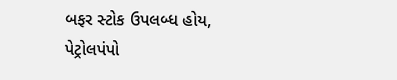બફર સ્ટોક ઉપલબ્ધ હોય, પેટ્રોલપંપો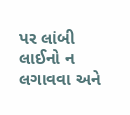પર લાંબી લાઈનો ન લગાવવા અને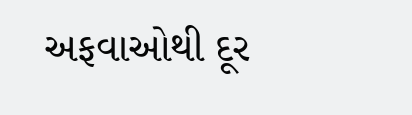અફવાઓથી દૂર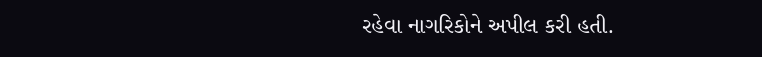રહેવા નાગરિકોને અપીલ કરી હતી.